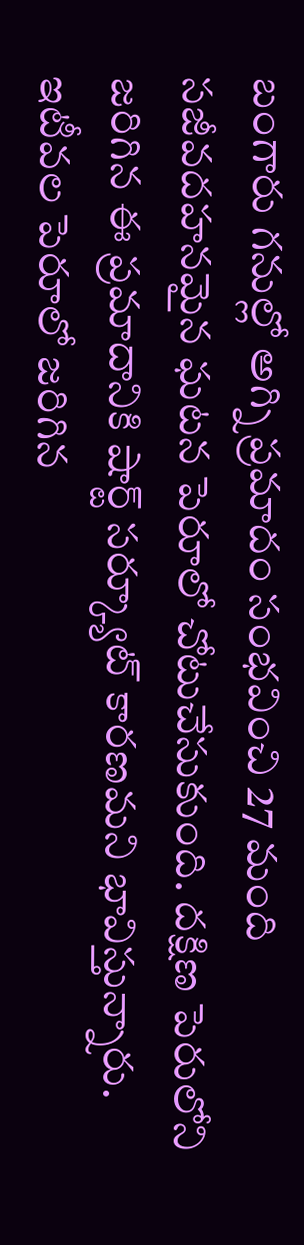బంగారు గనుల్లో అగ్ని ప్రమాదం సంభవించి 27 మంది సజీవదహనమైన ఘటన పెరూలో చోటుచేసుకుంది. దక్షిణ పెరులోని జరిగిన ఈ ప్రమాదానికి షార్ట్ సర్క్యూట్ కారణమని భావిస్తున్నారు. ఇటీవల పెరూలో జరిగిన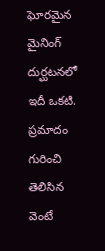ఘోరమైన మైనింగ్ దుర్ఘటనలో ఇదీ ఒకటి. ప్రమాదం గురించి తెలిసిన వెంటే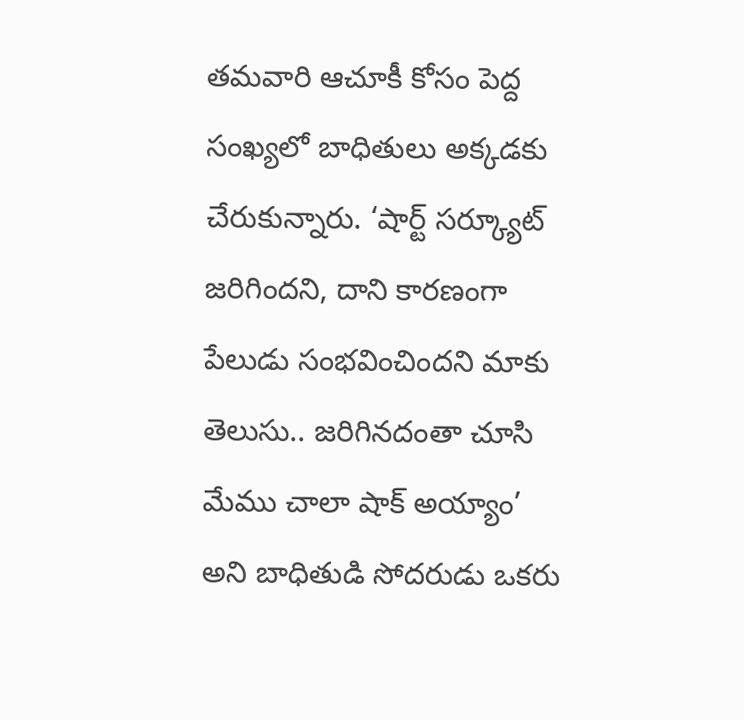తమవారి ఆచూకీ కోసం పెద్ద సంఖ్యలో బాధితులు అక్కడకు చేరుకున్నారు. ‘షార్ట్ సర్క్యూట్ జరిగిందని, దాని కారణంగా పేలుడు సంభవించిందని మాకు తెలుసు.. జరిగినదంతా చూసి మేము చాలా షాక్ అయ్యాం’ అని బాధితుడి సోదరుడు ఒకరు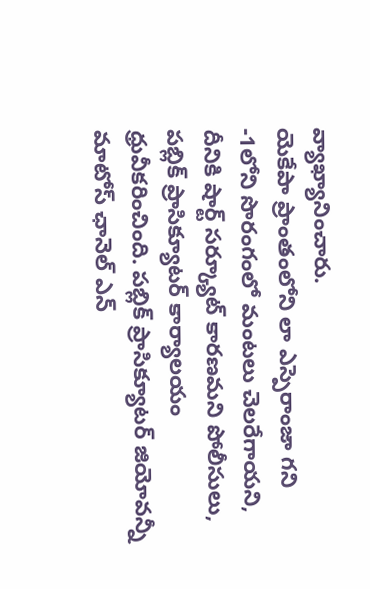వ్యాఖ్యానించారు.
యెకేపా ప్రాంతంలోని లా ఎస్పెరాంజా గని -1లోని సొరంగంలో మంటలు చెలరేగాయని, దీనికి షార్ట్ సర్క్యూట్ కారణమని పోలీసులు, పబ్లిక్ ప్రాసిక్యూటర్ కార్యాలయం ధ్రువీకరించింది. పబ్లిక్ ప్రాసిక్యూటర్ జియోవన్నీ మాటోస్ ఛానెల్ ఎన్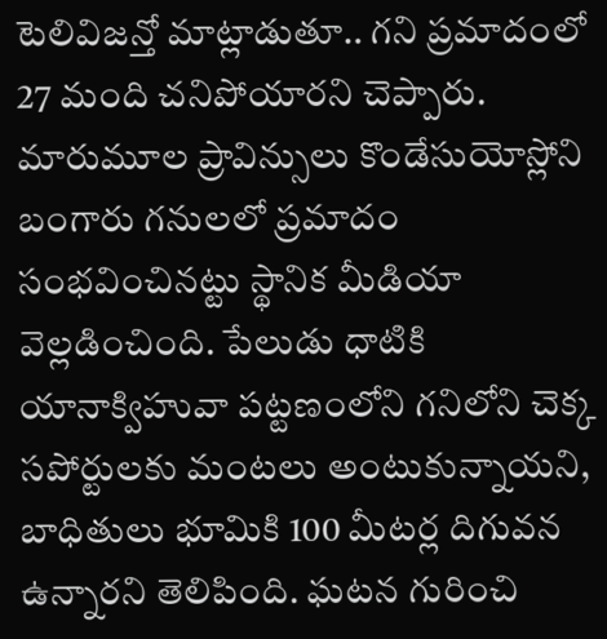టెలివిజన్తో మాట్లాడుతూ.. గని ప్రమాదంలో 27 మంది చనిపోయారని చెప్పారు. మారుమూల ప్రావిన్సులు కొండేసుయోస్లోని బంగారు గనులలో ప్రమాదం సంభవించినట్టు స్థానిక మీడియా వెల్లడించింది. పేలుడు ధాటికి యానాక్విహువా పట్టణంలోని గనిలోని చెక్క సపోర్టులకు మంటలు అంటుకున్నాయని, బాధితులు భూమికి 100 మీటర్ల దిగువన ఉన్నారని తెలిపింది. ఘటన గురించి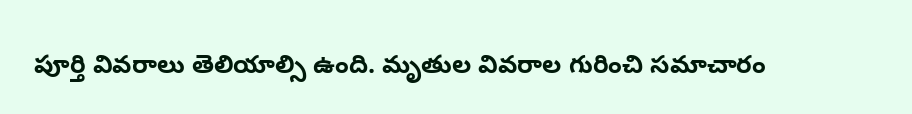పూర్తి వివరాలు తెలియాల్సి ఉంది. మృతుల వివరాల గురించి సమాచారం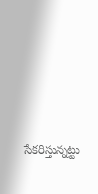సేకరిస్తున్నట్టు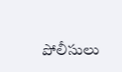పోలీసులు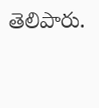తెలిపారు.